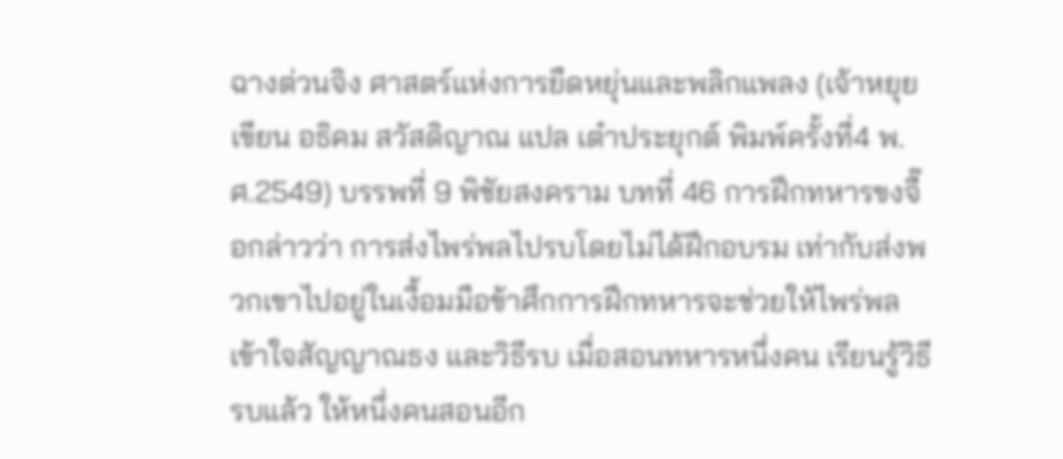ฉางต่วนจิง ศาสตร์แห่งการยืดหยุ่นและพลิกแพลง (เจ้าหยุย เขียน อธิคม สวัสดิญาณ แปล เต๋าประยุกต์ พิมพ์ครั้งที่4 พ.ศ.2549) บรรพที่ 9 พิชัยสงคราม บทที่ 46 การฝึกทหารขงจื๊อกล่าวว่า การส่งไพร่พลไปรบโดยไม่ได้ฝึกอบรม เท่ากับส่งพวกเขาไปอยู่ในเงื้อมมือข้าศึกการฝึกทหารจะช่วยให้ไพร่พลเข้าใจสัญญาณธง และวิธีรบ เมื่อสอนทหารหนึ่งคน เรียนรู้วิธีรบแล้ว ให้หนึ่งคนสอนอีก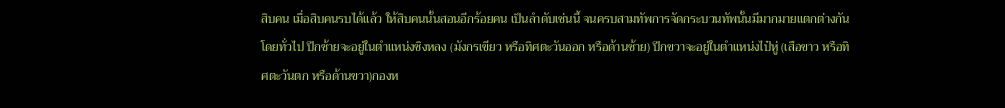สิบคน เมื่อสิบคนรบได้แล้ว ให้สิบคนนั้นสอนอีกร้อยคน เป็นลำดับเช่นนี้ จนครบสามทัพการจัดกระบวนทัพนั้นมีมากมายแตกต่างกัน โดยทั่วไป ปีกซ้ายจะอยู่ในตำแหน่งซิงหลง (มังกรเขียว หรือทิศตะวันออก หรือด้านซ้าย) ปีกขวาจะอยู่ในตำแหน่งไป๋หู่ (เสือขาว หรือทิศตะวันตก หรือด้านขวา)กองห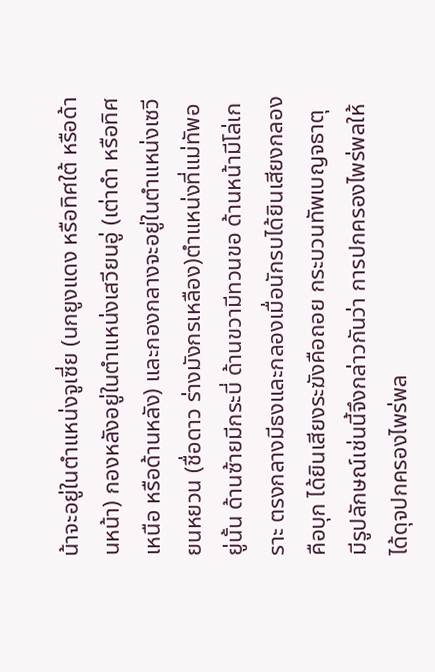น้าจะอยู่ในตำแหน่งจูเซี่ย (นกยูงแดง หรือทิศใต้ หรือด้านหน้า) กองหลังอยู่ในตำแหน่งเสวียนอู่ (เต่าดำ หรือทิศเหนือ หรือด้านหลัง) และกองกลางจะอยู่ในตำแหน่งเซวียนหยวน (ชื่อดาว ร่างมังกรเหลือง)ตำแหน่งที่แม่ทัพอยู่นั้น ด้านซ้ายมีกระบี่ ด้านขวามีทวนขอ ด้านหน้ามีโล่เกราะ ตรงกลางมีธงและกลองเมื่อนักรบได้ยินเสียงกลองคือบุก ได้ยินเสียงระฆังคือถอย กระบวนทัพเบญจธาตุ มีรูปลักษณ์เช่นนี้จึงกล่าวกันว่า การปกครองไพร่พลให้ได้ดุจปกครองไพร่พล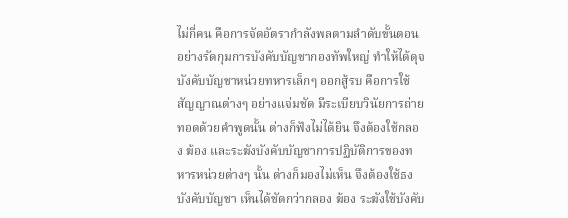ไม่กี่คน คือการจัดอัตรากำลังพลตามลำดับขั้นตอนอย่างรัดกุมการบังคับบัญชากองทัพใหญ่ ทำให้ได้ดุจบังคับบัญชาหน่วยทหารเล็กๆ ออกสู้รบ คือการใช้สัญญาณต่างๆ อย่างแจ่มชัด มีระเบียบวินัยการถ่ายทอดด้วยคำพูดนั้น ต่างก็ฟังไม่ได้ยิน จึงต้องใช้กลอง ฆ้อง และระฆังบังคับบัญชาการปฏิบัติการของทหารหน่วยต่างๆ นั้น ต่างก็มองไม่เห็น จึงต้องใช้ธงบังคับบัญชา เห็นได้ชัดกว่ากลอง ฆ้อง ระฆังใช้บังคับ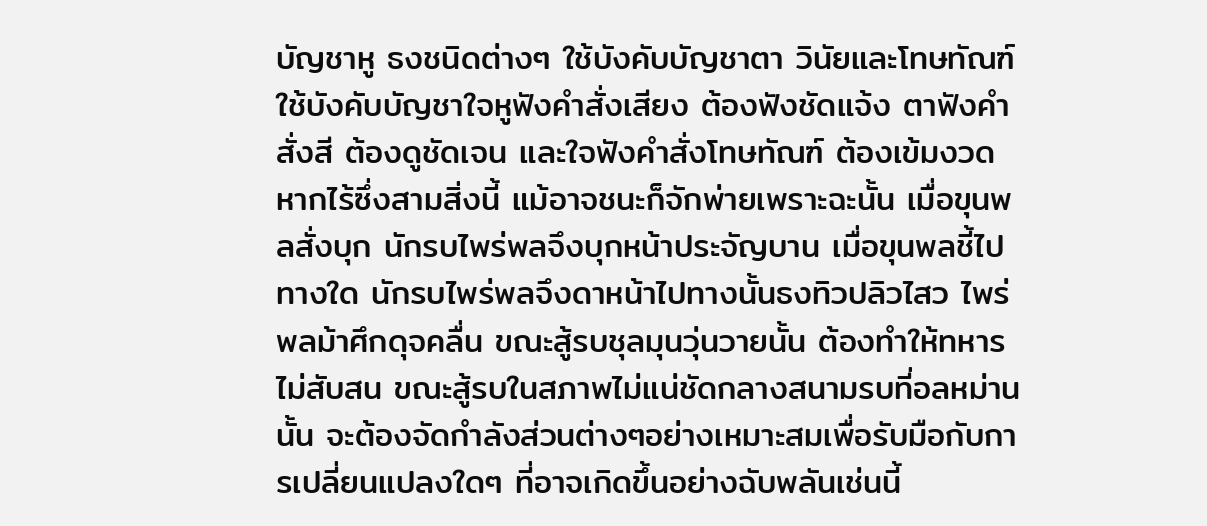บัญชาหู ธงชนิดต่างๆ ใช้บังคับบัญชาตา วินัยและโทษทัณฑ์ใช้บังคับบัญชาใจหูฟังคำสั่งเสียง ต้องฟังชัดแจ้ง ตาฟังคำสั่งสี ต้องดูชัดเจน และใจฟังคำสั่งโทษทัณฑ์ ต้องเข้มงวดหากไร้ซึ่งสามสิ่งนี้ แม้อาจชนะก็จักพ่ายเพราะฉะนั้น เมื่อขุนพลสั่งบุก นักรบไพร่พลจึงบุกหน้าประจัญบาน เมื่อขุนพลชี้ไปทางใด นักรบไพร่พลจึงดาหน้าไปทางนั้นธงทิวปลิวไสว ไพร่พลม้าศึกดุจคลื่น ขณะสู้รบชุลมุนวุ่นวายนั้น ต้องทำให้ทหารไม่สับสน ขณะสู้รบในสภาพไม่แน่ชัดกลางสนามรบที่อลหม่านนั้น จะต้องจัดกำลังส่วนต่างๆอย่างเหมาะสมเพื่อรับมือกับการเปลี่ยนแปลงใดๆ ที่อาจเกิดขึ้นอย่างฉับพลันเช่นนี้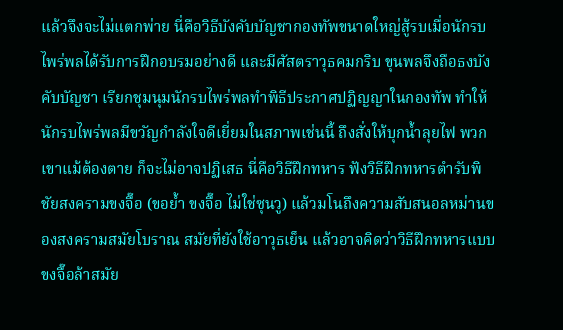แล้วจึงจะไม่แตกพ่าย นี่คือวิธีบังคับบัญชากองทัพขนาดใหญ่สู้รบเมื่อนักรบไพร่พลได้รับการฝึกอบรมอย่างดี และมีศัสตราวุธคมกริบ ขุนพลจึงถือธงบังคับบัญชา เรียกชุมนุมนักรบไพร่พลทำพิธีประกาศปฏิญญาในกองทัพ ทำให้นักรบไพร่พลมีขวัญกำลังใจดีเยี่ยมในสภาพเช่นนี้ ถึงสั่งให้บุกน้ำลุยไฟ พวกเขาแม้ต้องตาย ก็จะไม่อาจปฏิเสธ นี่คือวิธีฝึกทหาร ฟังวิธีฝึกทหารตำรับพิชัยสงครามขงจื๊อ (ขอย้ำ ขงจื๊อ ไม่ใช่ซุนวู) แล้วมโนถึงความสับสนอลหม่านของสงครามสมัยโบราณ สมัยที่ยังใช้อาวุธเย็น แล้วอาจคิดว่าวิธีฝึกทหารแบบขงจื๊อล้าสมัย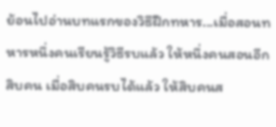ย้อนไปอ่านบทแรกของวิธีฝึกทหาร...เมื่อสอนทหารหนึ่งคนเรียนรู้วิธีรบแล้ว ให้หนึ่งคนสอนอีกสิบคน เมื่อสิบคนรบได้แล้ว ให้สิบคนส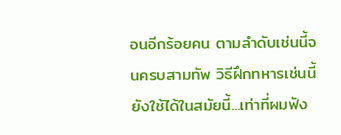อนอีกร้อยคน ตามลำดับเช่นนี้จนครบสามทัพ วิธีฝึกทหารเช่นนี้ ยังใช้ได้ในสมัยนี้...เท่าที่ผมฟัง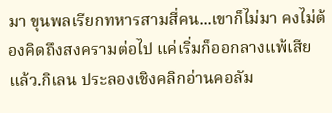มา ขุนพลเรียกทหารสามสี่คน...เขาก็ไม่มา คงไม่ต้องคิดถึงสงครามต่อไป แค่เริ่มก็ออกลางแพ้เสียแล้ว.กิเลน ประลองเชิงคลิกอ่านคอลัม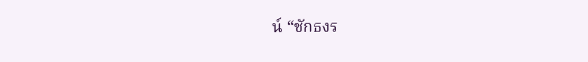น์ “ชักธงร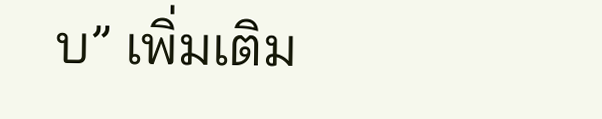บ” เพิ่มเติม